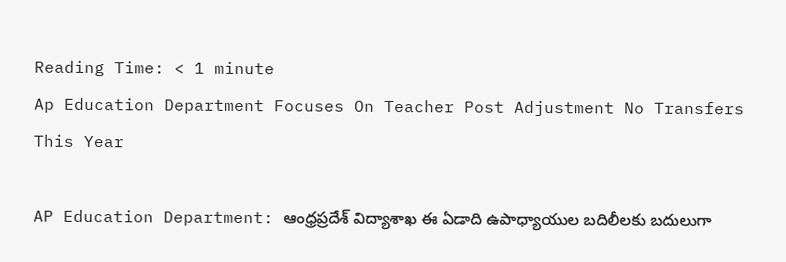Reading Time: < 1 minute
Ap Education Department Focuses On Teacher Post Adjustment No Transfers This Year

AP Education Department: ఆంధ్రప్రదేశ్ విద్యాశాఖ ఈ ఏడాది ఉపాధ్యాయుల బదిలీలకు బదులుగా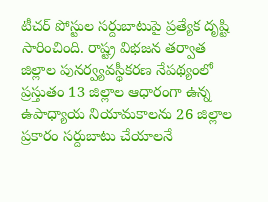టీచర్ పోస్టుల సర్దుబాటుపై ప్రత్యేక దృష్టి సారించింది. రాష్ట్ర విభజన తర్వాత జిల్లాల పునర్వ్యవస్థీకరణ నేపథ్యంలో ప్రస్తుతం 13 జిల్లాల ఆధారంగా ఉన్న ఉపాధ్యాయ నియామకాలను 26 జిల్లాల ప్రకారం సర్దుబాటు చేయాలనే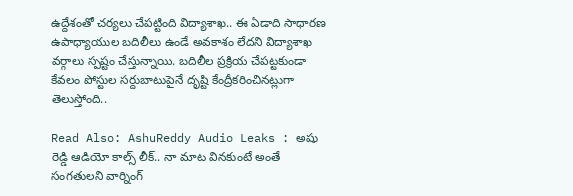ఉద్దేశంతో చర్యలు చేపట్టింది విద్యాశాఖ.. ఈ ఏడాది సాధారణ ఉపాధ్యాయుల బదిలీలు ఉండే అవకాశం లేదని విద్యాశాఖ వర్గాలు స్పష్టం చేస్తున్నాయి. బదిలీల ప్రక్రియ చేపట్టకుండా కేవలం పోస్టుల సర్దుబాటుపైనే దృష్టి కేంద్రీకరించినట్లుగా తెలుస్తోంది..

Read Also: AshuReddy Audio Leaks : అషు రెడ్డి ఆడియో కాల్స్ లీక్.. నా మాట వినకుంటే అంతే సంగతులని వార్నింగ్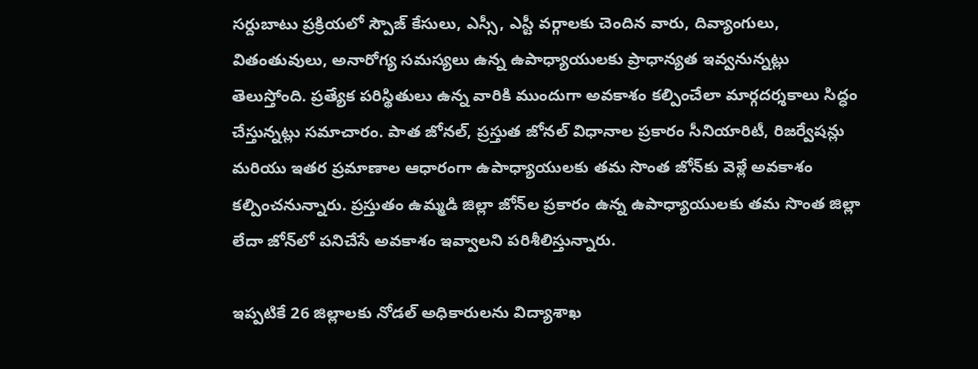సర్దుబాటు ప్రక్రియలో స్పౌజ్ కేసులు, ఎస్సీ, ఎస్టీ వర్గాలకు చెందిన వారు, దివ్యాంగులు, వితంతువులు, అనారోగ్య సమస్యలు ఉన్న ఉపాధ్యాయులకు ప్రాధాన్యత ఇవ్వనున్నట్లు తెలుస్తోంది. ప్రత్యేక పరిస్థితులు ఉన్న వారికి ముందుగా అవకాశం కల్పించేలా మార్గదర్శకాలు సిద్ధం చేస్తున్నట్లు సమాచారం. పాత జోనల్, ప్రస్తుత జోనల్ విధానాల ప్రకారం సీనియారిటీ, రిజర్వేషన్లు మరియు ఇతర ప్రమాణాల ఆధారంగా ఉపాధ్యాయులకు తమ సొంత జోన్‌కు వెళ్లే అవకాశం కల్పించనున్నారు. ప్రస్తుతం ఉమ్మడి జిల్లా జోన్‌ల ప్రకారం ఉన్న ఉపాధ్యాయులకు తమ సొంత జిల్లా లేదా జోన్‌లో పనిచేసే అవకాశం ఇవ్వాలని పరిశీలిస్తున్నారు.

ఇప్పటికే 26 జిల్లాలకు నోడల్ అధికారులను విద్యాశాఖ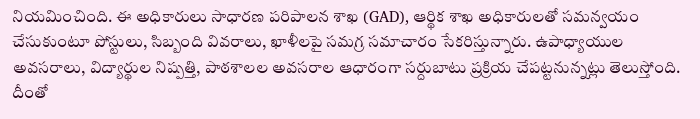నియమించింది. ఈ అధికారులు సాధారణ పరిపాలన శాఖ (GAD), ఆర్థిక శాఖ అధికారులతో సమన్వయం చేసుకుంటూ పోస్టులు, సిబ్బంది వివరాలు, ఖాళీలపై సమగ్ర సమాచారం సేకరిస్తున్నారు. ఉపాధ్యాయుల అవసరాలు, విద్యార్థుల నిష్పత్తి, పాఠశాలల అవసరాల ఆధారంగా సర్దుబాటు ప్రక్రియ చేపట్టనున్నట్లు తెలుస్తోంది. దీంతో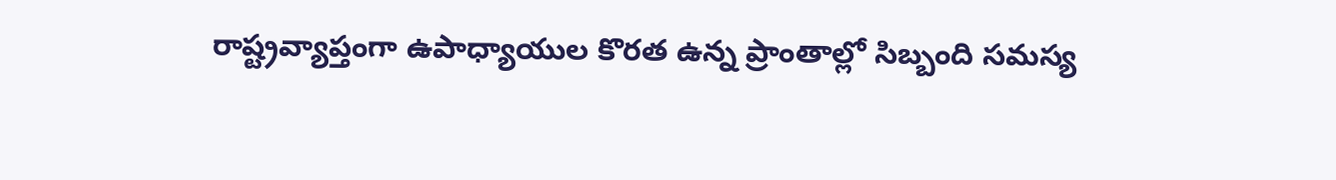రాష్ట్రవ్యాప్తంగా ఉపాధ్యాయుల కొరత ఉన్న ప్రాంతాల్లో సిబ్బంది సమస్య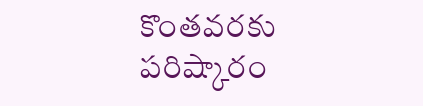కొంతవరకు పరిష్కారం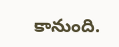కానుంది.